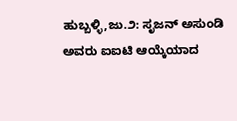ಹುಬ್ಬಳ್ಳಿ,ಜು.೨: ಸೃಜನ್ ಅಸುಂಡಿ ಅವರು ಐಐಟಿ ಆಯ್ಕೆಯಾದ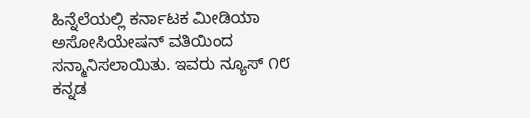ಹಿನ್ನೆಲೆಯಲ್ಲಿ ಕರ್ನಾಟಕ ಮೀಡಿಯಾ ಅಸೋಸಿಯೇಷನ್ ವತಿಯಿಂದ ಸನ್ಮಾನಿಸಲಾಯಿತು. ಇವರು ನ್ಯೂಸ್ ೧೮ ಕನ್ನಡ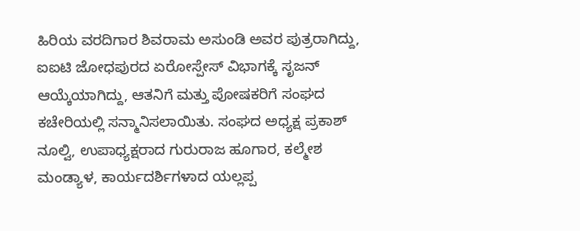ಹಿರಿಯ ವರದಿಗಾರ ಶಿವರಾಮ ಅಸುಂಡಿ ಅವರ ಪುತ್ರರಾಗಿದ್ದು, ಐಐಟಿ ಜೋಧಪುರದ ಏರೋಸ್ಪೇಸ್ ವಿಭಾಗಕ್ಕೆ ಸೃಜನ್ ಆಯ್ಕೆಯಾಗಿದ್ದು, ಆತನಿಗೆ ಮತ್ತು ಪೋಷಕರಿಗೆ ಸಂಘದ ಕಚೇರಿಯಲ್ಲಿ ಸನ್ಮಾನಿಸಲಾಯಿತು. ಸಂಘದ ಅಧ್ಯಕ್ಷ ಪ್ರಕಾಶ್ ನೂಲ್ವಿ, ಉಪಾಧ್ಯಕ್ಷರಾದ ಗುರುರಾಜ ಹೂಗಾರ, ಕಲ್ಮೇಶ ಮಂಡ್ಯಾಳ, ಕಾರ್ಯದರ್ಶಿಗಳಾದ ಯಲ್ಲಪ್ಪ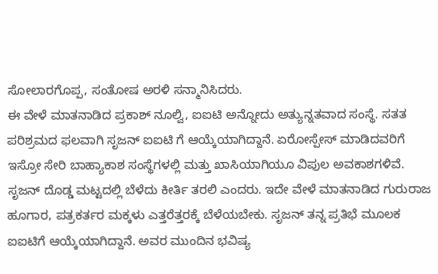ಸೋಲಾರಗೊಪ್ಪ, ಸಂತೋಷ ಅರಳಿ ಸನ್ಮಾನಿಸಿದರು.
ಈ ವೇಳೆ ಮಾತನಾಡಿದ ಪ್ರಕಾಶ್ ನೂಲ್ವಿ, ಐಐಟಿ ಅನ್ನೋದು ಅತ್ಯುನ್ನತವಾದ ಸಂಸ್ಥೆ. ಸತತ ಪರಿಶ್ರಮದ ಫಲವಾಗಿ ಸೃಜನ್ ಐಐಟಿ ಗೆ ಆಯ್ಕೆಯಾಗಿದ್ದಾನೆ. ಏರೋಸ್ಪೇಸ್ ಮಾಡಿದವರಿಗೆ ಇಸ್ರೋ ಸೇರಿ ಬಾಹ್ಯಾಕಾಶ ಸಂಸ್ಥೆಗಳಲ್ಲಿ ಮತ್ತು ಖಾಸಿಯಾಗಿಯೂ ವಿಪುಲ ಅವಕಾಶಗಳಿವೆ. ಸೃಜನ್ ದೊಡ್ಡ ಮಟ್ಟದಲ್ಲಿ ಬೆಳೆದು ಕೀರ್ತಿ ತರಲಿ ಎಂದರು. ಇದೇ ವೇಳೆ ಮಾತನಾಡಿದ ಗುರುರಾಜ ಹೂಗಾರ, ಪತ್ರಕರ್ತರ ಮಕ್ಕಳು ಎತ್ತರೆತ್ತರಕ್ಕೆ ಬೆಳೆಯಬೇಕು. ಸೃಜನ್ ತನ್ನ ಪ್ರತಿಭೆ ಮೂಲಕ ಐಐಟಿಗೆ ಆಯ್ಕೆಯಾಗಿದ್ದಾನೆ. ಅವರ ಮುಂದಿನ ಭವಿಷ್ಯ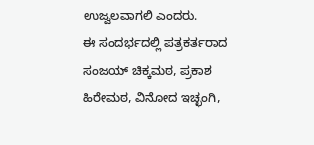ಉಜ್ವಲವಾಗಲಿ ಎಂದರು.
ಈ ಸಂದರ್ಭದಲ್ಲಿ ಪತ್ರಕರ್ತರಾದ ಸಂಜಯ್ ಚಿಕ್ಕಮಠ, ಪ್ರಕಾಶ ಹಿರೇಮಠ, ವಿನೋದ ಇಚ್ಛಂಗಿ,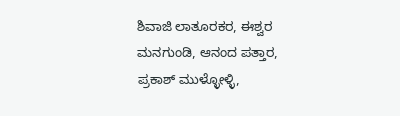ಶಿವಾಜಿ ಲಾತೂರಕರ, ಈಶ್ವರ ಮನಗುಂಡಿ, ಆನಂದ ಪತ್ತಾರ, ಪ್ರಕಾಶ್ ಮುಳ್ಳೋಳ್ಳಿ,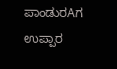ಪಾಂಡುರAಗ ಉಪ್ಪಾರ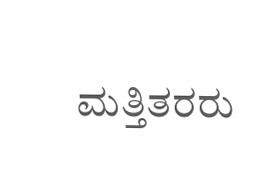ಮತ್ತಿತರರು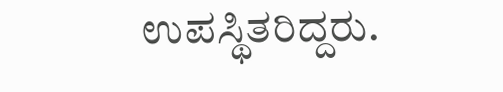ಉಪಸ್ಥಿತರಿದ್ದರು.